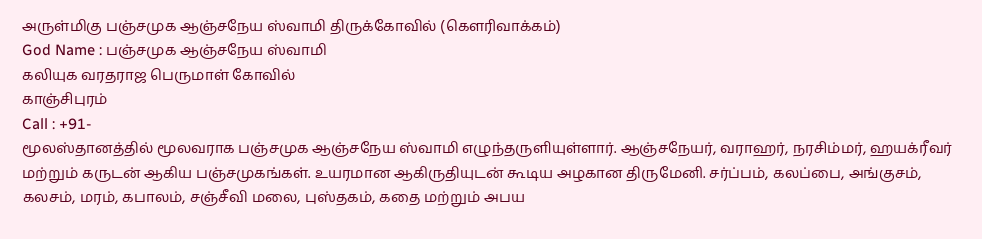அருள்மிகு பஞ்சமுக ஆஞ்சநேய ஸ்வாமி திருக்கோவில் (கௌரிவாக்கம்)
God Name : பஞ்சமுக ஆஞ்சநேய ஸ்வாமி
கலியுக வரதராஜ பெருமாள் கோவில்
காஞ்சிபுரம்
Call : +91-
மூலஸ்தானத்தில் மூலவராக பஞ்சமுக ஆஞ்சநேய ஸ்வாமி எழுந்தருளியுள்ளார். ஆஞ்சநேயர், வராஹர், நரசிம்மர், ஹயக்ரீவர் மற்றும் கருடன் ஆகிய பஞ்சமுகங்கள். உயரமான ஆகிருதியுடன் கூடிய அழகான திருமேனி. சர்ப்பம், கலப்பை, அங்குசம், கலசம், மரம், கபாலம், சஞ்சீவி மலை, புஸ்தகம், கதை மற்றும் அபய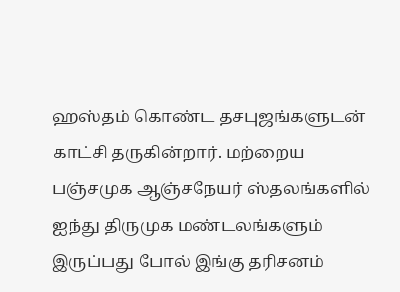ஹஸ்தம் கொண்ட தசபுஜங்களுடன் காட்சி தருகின்றார். மற்றைய பஞ்சமுக ஆஞ்சநேயர் ஸ்தலங்களில் ஐந்து திருமுக மண்டலங்களும் இருப்பது போல் இங்கு தரிசனம்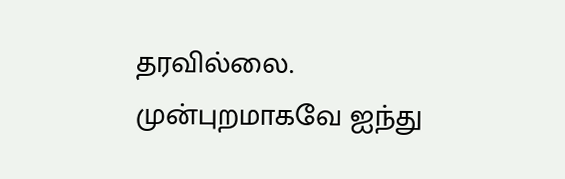தரவில்லை. முன்புறமாகவே ஐந்து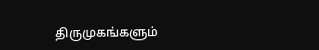திருமுகங்களும்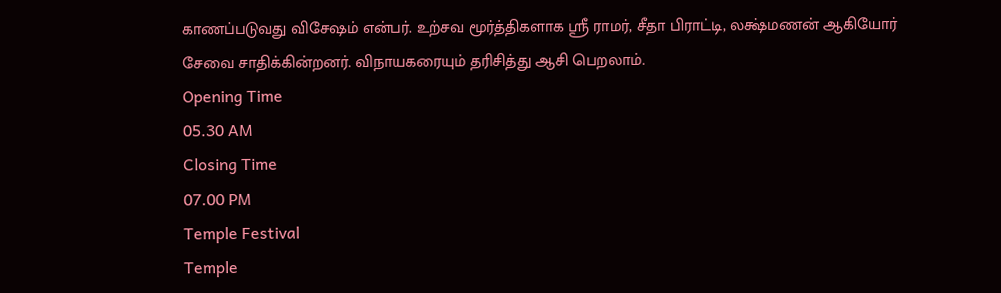காணப்படுவது விசேஷம் என்பர். உற்சவ மூர்த்திகளாக ஸ்ரீ ராமர், சீதா பிராட்டி, லக்ஷ்மணன் ஆகியோர் சேவை சாதிக்கின்றனர். விநாயகரையும் தரிசித்து ஆசி பெறலாம்.
Opening Time
05.30 AM
Closing Time
07.00 PM
Temple Festival
Temple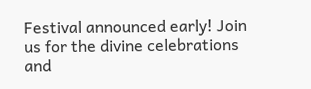Festival announced early! Join us for the divine celebrations and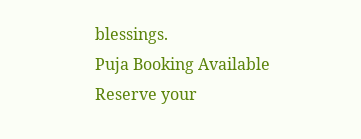blessings.
Puja Booking Available
Reserve your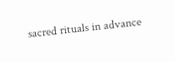sacred rituals in advance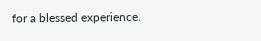for a blessed experience.